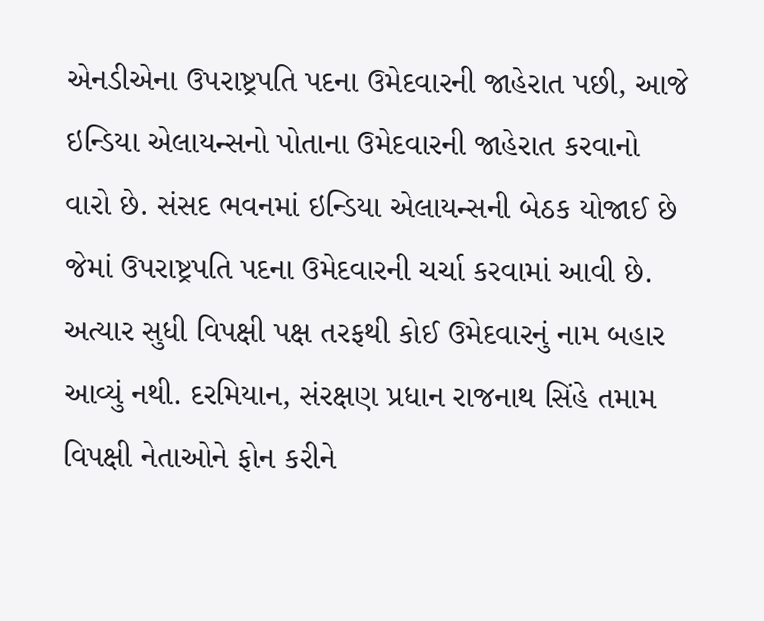એનડીએના ઉપરાષ્ટ્રપતિ પદના ઉમેદવારની જાહેરાત પછી, આજે ઇન્ડિયા એલાયન્સનો પોતાના ઉમેદવારની જાહેરાત કરવાનો વારો છે. સંસદ ભવનમાં ઇન્ડિયા એલાયન્સની બેઠક યોજાઈ છે જેમાં ઉપરાષ્ટ્રપતિ પદના ઉમેદવારની ચર્ચા કરવામાં આવી છે. અત્યાર સુધી વિપક્ષી પક્ષ તરફથી કોઈ ઉમેદવારનું નામ બહાર આવ્યું નથી. દરમિયાન, સંરક્ષણ પ્રધાન રાજનાથ સિંહે તમામ વિપક્ષી નેતાઓને ફોન કરીને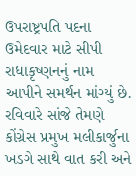ઉપરાષ્ટ્રપતિ પદના ઉમેદવાર માટે સીપી રાધાકૃષ્ણનનું નામ આપીને સમર્થન માંગ્યું છે. રવિવારે સાંજે તેમણે કોંગ્રેસ પ્રમુખ મલીકાર્જુના ખડગે સાથે વાત કરી અને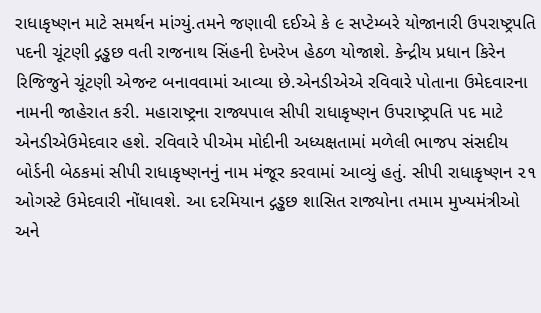રાધાકૃષ્ણન માટે સમર્થન માંગ્યું.તમને જણાવી દઈએ કે ૯ સપ્ટેમ્બરે યોજાનારી ઉપરાષ્ટ્રપતિ પદની ચૂંટણી દ્ગડ્ઢછ વતી રાજનાથ સિંહની દેખરેખ હેઠળ યોજાશે. કેન્દ્રીય પ્રધાન કિરેન રિજિજુને ચૂંટણી એજન્ટ બનાવવામાં આવ્યા છે.એનડીએએ રવિવારે પોતાના ઉમેદવારના નામની જાહેરાત કરી. મહારાષ્ટ્રના રાજ્યપાલ સીપી રાધાકૃષ્ણન ઉપરાષ્ટ્રપતિ પદ માટે એનડીએઉમેદવાર હશે. રવિવારે પીએમ મોદીની અધ્યક્ષતામાં મળેલી ભાજપ સંસદીય બોર્ડની બેઠકમાં સીપી રાધાકૃષ્ણનનું નામ મંજૂર કરવામાં આવ્યું હતું. સીપી રાધાકૃષ્ણન ૨૧ ઓગસ્ટે ઉમેદવારી નોંધાવશે. આ દરમિયાન દ્ગડ્ઢછ શાસિત રાજ્યોના તમામ મુખ્યમંત્રીઓ અને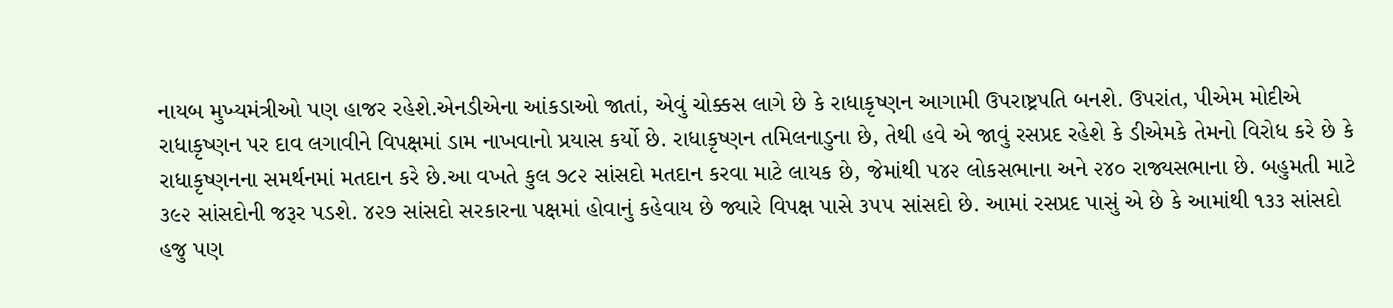નાયબ મુખ્યમંત્રીઓ પણ હાજર રહેશે.એનડીએના આંકડાઓ જાતાં, એવું ચોક્કસ લાગે છે કે રાધાકૃષ્ણન આગામી ઉપરાષ્ટ્રપતિ બનશે. ઉપરાંત, પીએમ મોદીએ રાધાકૃષ્ણન પર દાવ લગાવીને વિપક્ષમાં ડામ નાખવાનો પ્રયાસ કર્યો છે. રાધાકૃષ્ણન તમિલનાડુના છે, તેથી હવે એ જાવું રસપ્રદ રહેશે કે ડીએમકે તેમનો વિરોધ કરે છે કે રાધાકૃષ્ણનના સમર્થનમાં મતદાન કરે છે.આ વખતે કુલ ૭૮૨ સાંસદો મતદાન કરવા માટે લાયક છે, જેમાંથી ૫૪૨ લોકસભાના અને ૨૪૦ રાજ્યસભાના છે. બહુમતી માટે ૩૯૨ સાંસદોની જરૂર પડશે. ૪૨૭ સાંસદો સરકારના પક્ષમાં હોવાનું કહેવાય છે જ્યારે વિપક્ષ પાસે ૩૫૫ સાંસદો છે. આમાં રસપ્રદ પાસું એ છે કે આમાંથી ૧૩૩ સાંસદો હજુ પણ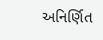અનિર્ણિત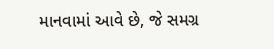માનવામાં આવે છે, જે સમગ્ર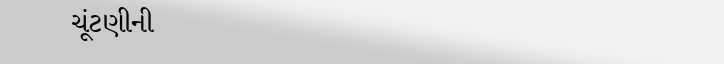ચૂંટણીની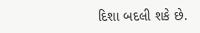દિશા બદલી શકે છે.